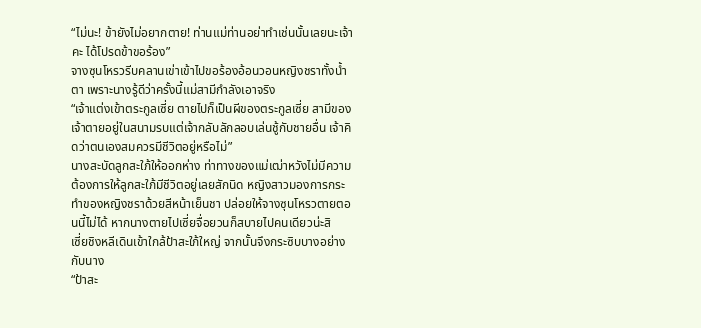“ไม่นะ! ข้ายังไม่อยากตาย! ท่านแม่ท่านอย่าทำเช่นนั้นเลยนะเจ้าคะ ได้โปรดข้าขอร้อง”
จางซุนโหรวรีบคลานเข่าเข้าไปขอร้องอ้อนวอนหญิงชราทั้งน้ำตา เพราะนางรู้ดีว่าครั้งนี้แม่สามีกำลังเอาจริง
“เจ้าแต่งเข้าตระกูลเซี่ย ตายไปก็เป็นผีของตระกูลเซี่ย สามีของเจ้าตายอยู่ในสนามรบแต่เจ้ากลับลักลอบเล่นชู้กับชายอื่น เจ้าคิดว่าตนเองสมควรมีชีวิตอยู่หรือไม่”
นางสะบัดลูกสะใภ้ให้ออกห่าง ท่าทางของแม่เฒ่าหวังไม่มีความต้องการให้ลูกสะใภ้มีชีวิตอยู่เลยสักนิด หญิงสาวมองการกระทำของหญิงชราด้วยสีหน้าเย็นชา ปล่อยให้จางซุนโหรวตายตอนนี้ไม่ได้ หากนางตายไปเซี่ยจื่อยวนก็สบายไปคนเดียวน่ะสิ
เซี่ยชิงหลีเดินเข้าใกล้ป้าสะใภ้ใหญ่ จากนั้นจึงกระซิบบางอย่างกับนาง
“ป้าสะ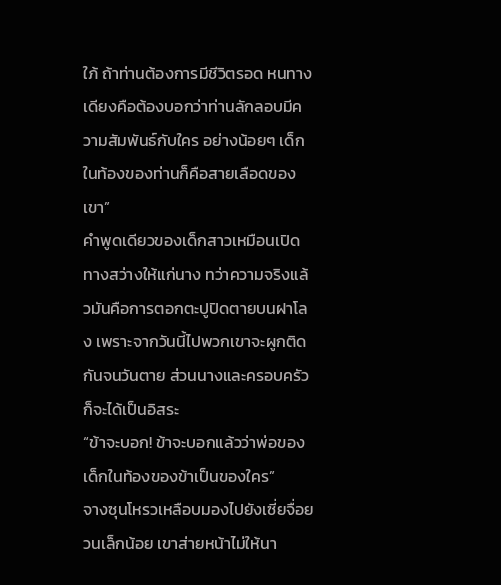ใภ้ ถ้าท่านต้องการมีชีวิตรอด หนทางเดียงคือต้องบอกว่าท่านลักลอบมีความสัมพันธ์กับใคร อย่างน้อยๆ เด็กในท้องของท่านก็คือสายเลือดของเขา”
คำพูดเดียวของเด็กสาวเหมือนเปิดทางสว่างให้แก่นาง ทว่าความจริงแล้วมันคือการตอกตะปูปิดตายบนฝาโลง เพราะจากวันนี้ไปพวกเขาจะผูกติดกันจนวันตาย ส่วนนางและครอบครัวก็จะได้เป็นอิสระ
“ข้าจะบอก! ข้าจะบอกแล้วว่าพ่อของเด็กในท้องของข้าเป็นของใคร”
จางซุนโหรวเหลือบมองไปยังเซี่ยจื่อยวนเล็กน้อย เขาส่ายหน้าไม่ให้นา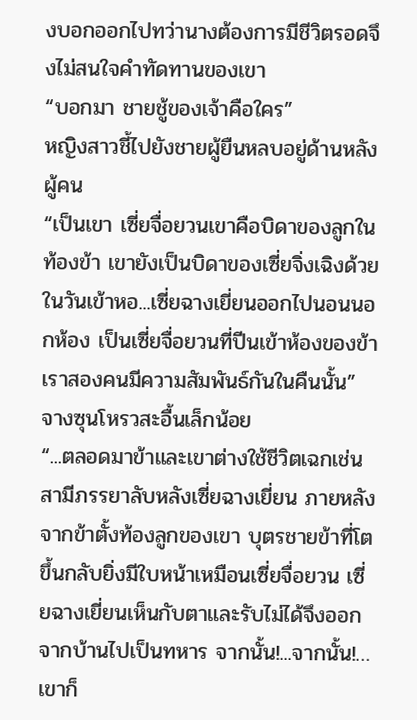งบอกออกไปทว่านางต้องการมีชีวิตรอดจึงไม่สนใจคำทัดทานของเขา
“บอกมา ชายชู้ของเจ้าคือใคร”
หญิงสาวชี้ไปยังชายผู้ยืนหลบอยู่ด้านหลังผู้คน
“เป็นเขา เซี่ยจื่อยวนเขาคือบิดาของลูกในท้องข้า เขายังเป็นบิดาของเซี่ยจิ่งเฉิงด้วย ในวันเข้าหอ...เซี่ยฉางเยี่ยนออกไปนอนนอกห้อง เป็นเซี่ยจื่อยวนที่ปีนเข้าห้องของข้า เราสองคนมีความสัมพันธ์กันในคืนนั้น”
จางซุนโหรวสะอื้นเล็กน้อย
“...ตลอดมาข้าและเขาต่างใช้ชีวิตเฉกเช่นสามีภรรยาลับหลังเซี่ยฉางเยี่ยน ภายหลังจากข้าตั้งท้องลูกของเขา บุตรชายข้าที่โตขึ้นกลับยิ่งมีใบหน้าเหมือนเซี่ยจื่อยวน เซี่ยฉางเยี่ยนเห็นกับตาและรับไม่ได้จึงออกจากบ้านไปเป็นทหาร จากนั้น!...จากนั้น!…เขาก็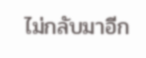ไม่กลับมาอีก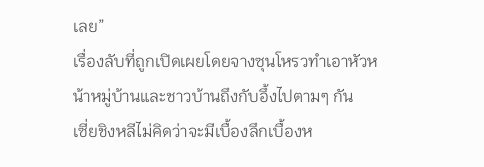เลย”
เรื่องลับที่ถูกเปิดเผยโดยจางซุนโหรวทำเอาหัวหน้าหมู่บ้านและชาวบ้านถึงกับอึ้งไปตามๆ กัน
เซี่ยชิงหลีไม่คิดว่าจะมีเบื้องลึกเบื้องห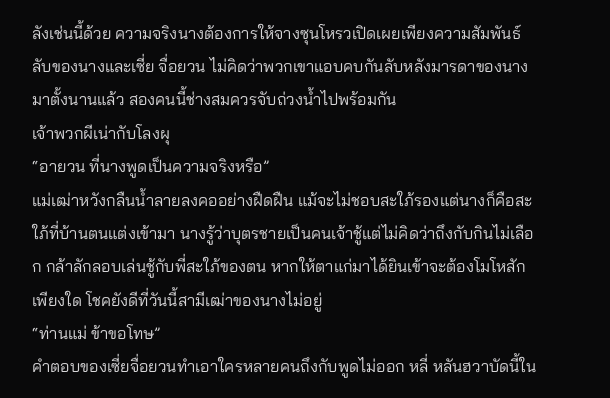ลังเช่นนี้ด้วย ความจริงนางต้องการให้จางซุนโหรวเปิดเผยเพียงความสัมพันธ์ลับของนางและเซี่ย จื่อยวน ไม่คิดว่าพวกเขาแอบคบกันลับหลังมารดาของนางมาตั้งนานแล้ว สองคนนี้ช่างสมควรจับถ่วงน้ำไปพร้อมกัน
เจ้าพวกผีเน่ากับโลงผุ
“อายวน ที่นางพูดเป็นความจริงหรือ”
แม่เฒ่าหวังกลืนน้ำลายลงคออย่างฝืดฝืน แม้จะไม่ชอบสะใภ้รองแต่นางก็คือสะใภ้ที่บ้านตนแต่งเข้ามา นางรู้ว่าบุตรชายเป็นคนเจ้าชู้แต่ไม่คิดว่าถึงกับกินไม่เลือก กล้าลักลอบเล่นชู้กับพี่สะใภ้ของตน หากให้ตาแก่มาได้ยินเข้าจะต้องโมโหสักเพียงใด โชคยังดีที่วันนี้สามีเฒ่าของนางไม่อยู่
“ท่านแม่ ข้าขอโทษ”
คำตอบของเซี่ยจื่อยวนทำเอาใครหลายคนถึงกับพูดไม่ออก หลี่ หลันฮวาบัดนี้ใน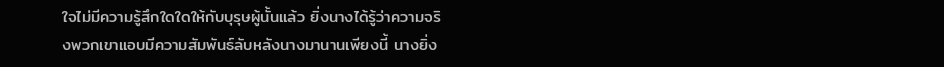ใจไม่มีความรู้สึกใดใดให้กับบุรุษผู้นั้นแล้ว ยิ่งนางได้รู้ว่าความจริงพวกเขาแอบมีความสัมพันธ์ลับหลังนางมานานเพียงนี้ นางยิ่ง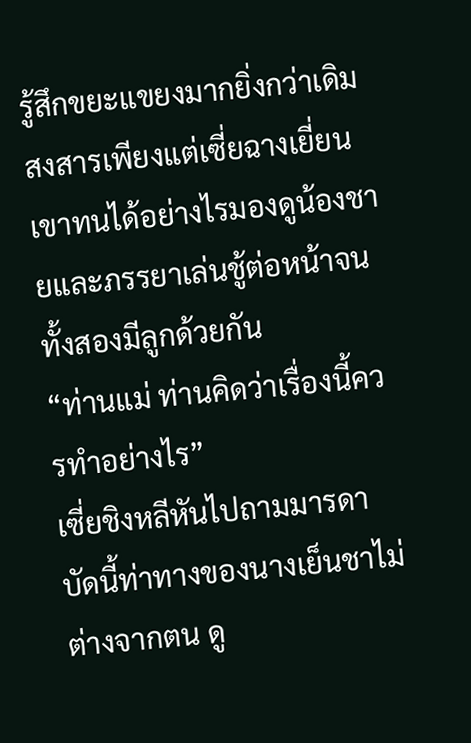รู้สึกขยะแขยงมากยิ่งกว่าเดิม
สงสารเพียงแต่เซี่ยฉางเยี่ยน เขาทนได้อย่างไรมองดูน้องชายและภรรยาเล่นชู้ต่อหน้าจนทั้งสองมีลูกด้วยกัน
“ท่านแม่ ท่านคิดว่าเรื่องนี้ควรทำอย่างไร”
เซี่ยชิงหลีหันไปถามมารดา บัดนี้ท่าทางของนางเย็นชาไม่ต่างจากตน ดู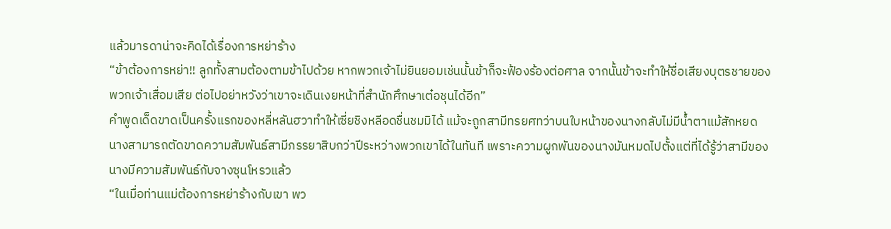แล้วมารดาน่าจะคิดได้เรื่องการหย่าร้าง
“ข้าต้องการหย่า!! ลูกทั้งสามต้องตามข้าไปด้วย หากพวกเจ้าไม่ยินยอมเช่นนั้นข้าก็จะฟ้องร้องต่อศาล จากนั้นข้าจะทำให้ชื่อเสียงบุตรชายของพวกเจ้าเสื่อมเสีย ต่อไปอย่าหวังว่าเขาจะเดินเงยหน้าที่สำนักศึกษาเต๋อชุนได้อีก”
คำพูดเด็ดขาดเป็นครั้งแรกของหลี่หลันฮวาทำให้เซี่ยชิงหลีอดชื่นชมมิได้ แม้จะถูกสามีทรยศทว่าบนใบหน้าของนางกลับไม่มีน้ำตาแม้สักหยด
นางสามารถตัดขาดความสัมพันธ์สามีภรรยาสิบกว่าปีระหว่างพวกเขาได้ในทันที เพราะความผูกพันของนางมันหมดไปตั้งแต่ที่ได้รู้ว่าสามีของนางมีความสัมพันธ์กับจางซุนโหรวแล้ว
“ในเมื่อท่านแม่ต้องการหย่าร้างกับเขา พว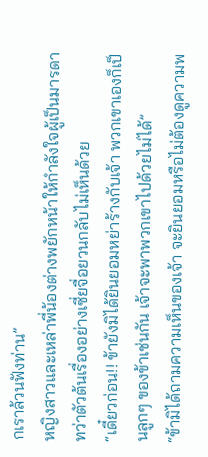กเราล้วนฟังท่าน”
หญิงสาวและเหล่าพี่น้องต่างพยักหน้าให้กำลังใจผู้เป็นมารดา ทว่าตัวต้นเรื่องอย่างเซี่ยจื่อยวนกลับไม่เห็นด้วย
“เดี๋ยวก่อน!! ข้ายังมิได้ยินยอมหย่าร้างกับเจ้า พวกเขาเองก็เป็นลูกๆ ของข้าเช่นกัน เจ้าจะพาพวกเขาไปด้วยไม่ได้”
“ข้ามิได้ถามความเห็นของเจ้า จะยินยอมหรือไม่ต้องดูความพ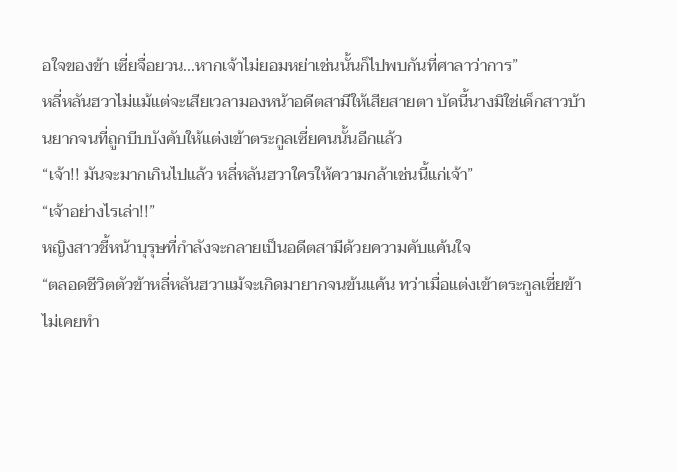อใจของข้า เซี่ยจื่อยวน...หากเจ้าไม่ยอมหย่าเช่นนั้นก็ไปพบกันที่ศาลาว่าการ”
หลี่หลันฮวาไม่แม้แต่จะเสียเวลามองหน้าอดีตสามีให้เสียสายตา บัดนี้นางมิใช่เด็กสาวบ้านยากจนที่ถูกบีบบังคับให้แต่งเข้าตระกูลเซี่ยคนนั้นอีกแล้ว
“เจ้า!! มันจะมากเกินไปแล้ว หลี่หลันฮวาใครให้ความกล้าเช่นนี้แก่เจ้า”
“เจ้าอย่างไรเล่า!!”
หญิงสาวชี้หน้าบุรุษที่กำลังจะกลายเป็นอดีตสามีด้วยความคับแค้นใจ
“ตลอดชีวิตตัวข้าหลี่หลันฮวาแม้จะเกิดมายากจนข้นแค้น ทว่าเมื่อแต่งเข้าตระกูลเซี่ยข้าไม่เคยทำ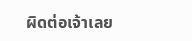ผิดต่อเจ้าเลย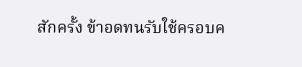สักครั้ง ข้าอดทนรับใช้ครอบค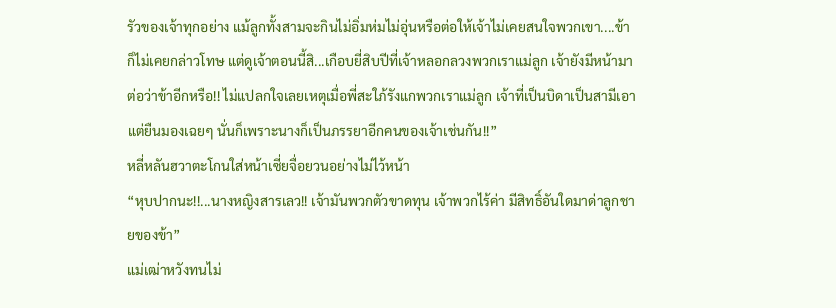รัวของเจ้าทุกอย่าง แม้ลูกทั้งสามจะกินไม่อิ่มห่มไม่อุ่นหรือต่อให้เจ้าไม่เคยสนใจพวกเขา....ข้าก็ไม่เคยกล่าวโทษ แต่ดูเจ้าตอนนี้สิ...เกือบยี่สิบปีที่เจ้าหลอกลวงพวกเราแม่ลูก เจ้ายังมีหน้ามาต่อว่าข้าอีกหรือ!! ไม่แปลกใจเลยเหตุเมื่อพี่สะใภ้รังแกพวกเราแม่ลูก เจ้าที่เป็นบิดาเป็นสามีเอาแต่ยืนมองเฉยๆ นั่นก็เพราะนางก็เป็นภรรยาอีกคนของเจ้าเช่นกัน!!”
หลี่หลันฮวาตะโกนใส่หน้าเซี่ยจื่อยวนอย่างไม่ไว้หน้า
“หุบปากนะ!!...นางหญิงสารเลว!! เจ้ามันพวกตัวขาดทุน เจ้าพวกไร้ค่า มีสิทธิ์อันใดมาด่าลูกชายของข้า”
แม่เฒ่าหวังทนไม่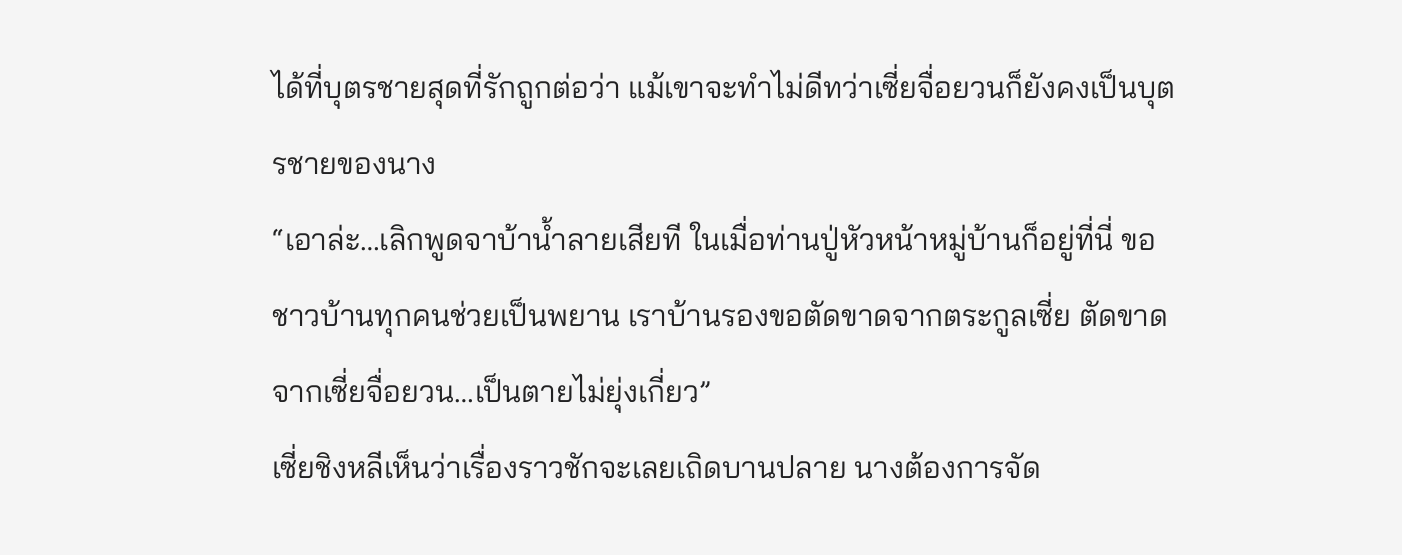ได้ที่บุตรชายสุดที่รักถูกต่อว่า แม้เขาจะทำไม่ดีทว่าเซี่ยจื่อยวนก็ยังคงเป็นบุตรชายของนาง
“เอาล่ะ…เลิกพูดจาบ้าน้ำลายเสียที ในเมื่อท่านปู่หัวหน้าหมู่บ้านก็อยู่ที่นี่ ขอชาวบ้านทุกคนช่วยเป็นพยาน เราบ้านรองขอตัดขาดจากตระกูลเซี่ย ตัดขาดจากเซี่ยจื่อยวน…เป็นตายไม่ยุ่งเกี่ยว”
เซี่ยชิงหลีเห็นว่าเรื่องราวชักจะเลยเถิดบานปลาย นางต้องการจัด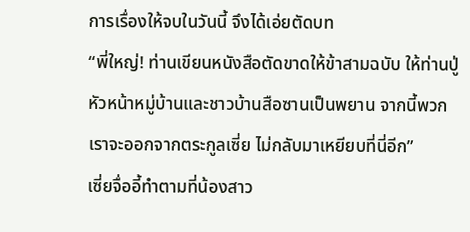การเรื่องให้จบในวันนี้ จึงได้เอ่ยตัดบท
“พี่ใหญ่! ท่านเขียนหนังสือตัดขาดให้ข้าสามฉบับ ให้ท่านปู่หัวหน้าหมู่บ้านและชาวบ้านสือซานเป็นพยาน จากนี้พวกเราจะออกจากตระกูลเซี่ย ไม่กลับมาเหยียบที่นี่อีก”
เซี่ยจื่ออี้ทำตามที่น้องสาว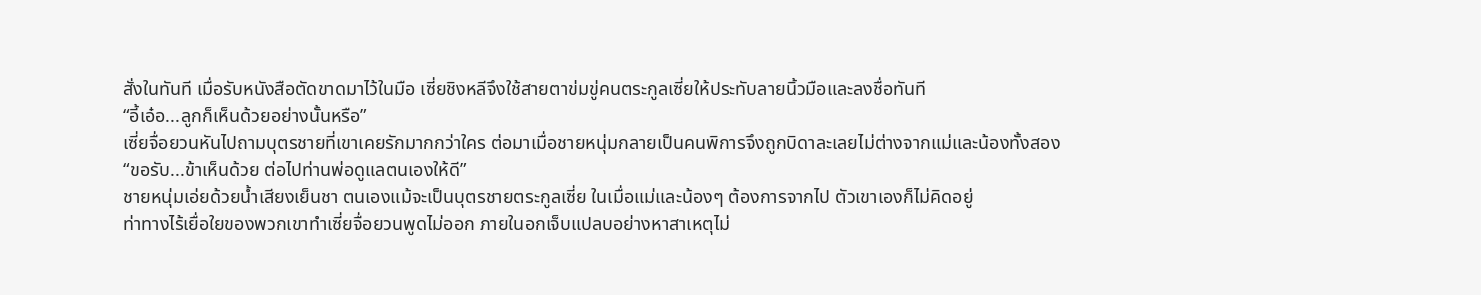สั่งในทันที เมื่อรับหนังสือตัดขาดมาไว้ในมือ เซี่ยชิงหลีจึงใช้สายตาข่มขู่คนตระกูลเซี่ยให้ประทับลายนิ้วมือและลงชื่อทันที
“อี้เอ๋อ...ลูกก็เห็นด้วยอย่างนั้นหรือ”
เซี่ยจื่อยวนหันไปถามบุตรชายที่เขาเคยรักมากกว่าใคร ต่อมาเมื่อชายหนุ่มกลายเป็นคนพิการจึงถูกบิดาละเลยไม่ต่างจากแม่และน้องทั้งสอง
“ขอรับ...ข้าเห็นด้วย ต่อไปท่านพ่อดูแลตนเองให้ดี”
ชายหนุ่มเอ่ยด้วยน้ำเสียงเย็นชา ตนเองแม้จะเป็นบุตรชายตระกูลเซี่ย ในเมื่อแม่และน้องๆ ต้องการจากไป ตัวเขาเองก็ไม่คิดอยู่
ท่าทางไร้เยื่อใยของพวกเขาทำเซี่ยจื่อยวนพูดไม่ออก ภายในอกเจ็บแปลบอย่างหาสาเหตุไม่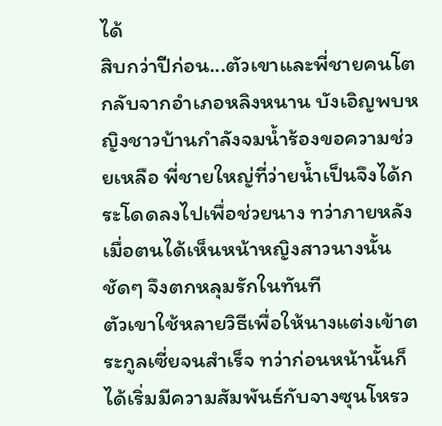ได้
สิบกว่าปีก่อน...ตัวเขาและพี่ชายคนโตกลับจากอำเภอหลิงหนาน บังเอิญพบหญิงชาวบ้านกำลังจมน้ำร้องขอความช่วยเหลือ พี่ชายใหญ่ที่ว่ายน้ำเป็นจึงได้กระโดดลงไปเพื่อช่วยนาง ทว่าภายหลังเมื่อตนได้เห็นหน้าหญิงสาวนางนั้นชัดๆ จึงตกหลุมรักในทันที
ตัวเขาใช้หลายวิธีเพื่อให้นางแต่งเข้าตระกูลเซี่ยจนสำเร็จ ทว่าก่อนหน้านั้นก็ได้เริ่มมีความสัมพันธ์กับจางซุนโหรว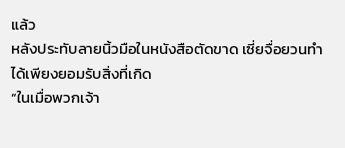แล้ว
หลังประทับลายนิ้วมือในหนังสือตัดขาด เซี่ยจื่อยวนทำได้เพียงยอมรับสิ่งที่เกิด
“ในเมื่อพวกเจ้า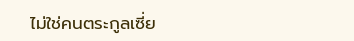ไม่ใช่คนตระกูลเซี่ย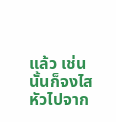แล้ว เช่นนั้นก็จงไสหัวไปจาก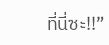ที่นี่ซะ!!”